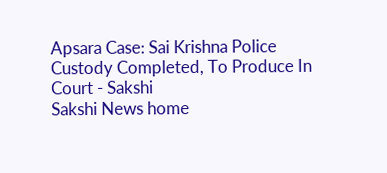Apsara Case: Sai Krishna Police Custody Completed, To Produce In Court - Sakshi
Sakshi News home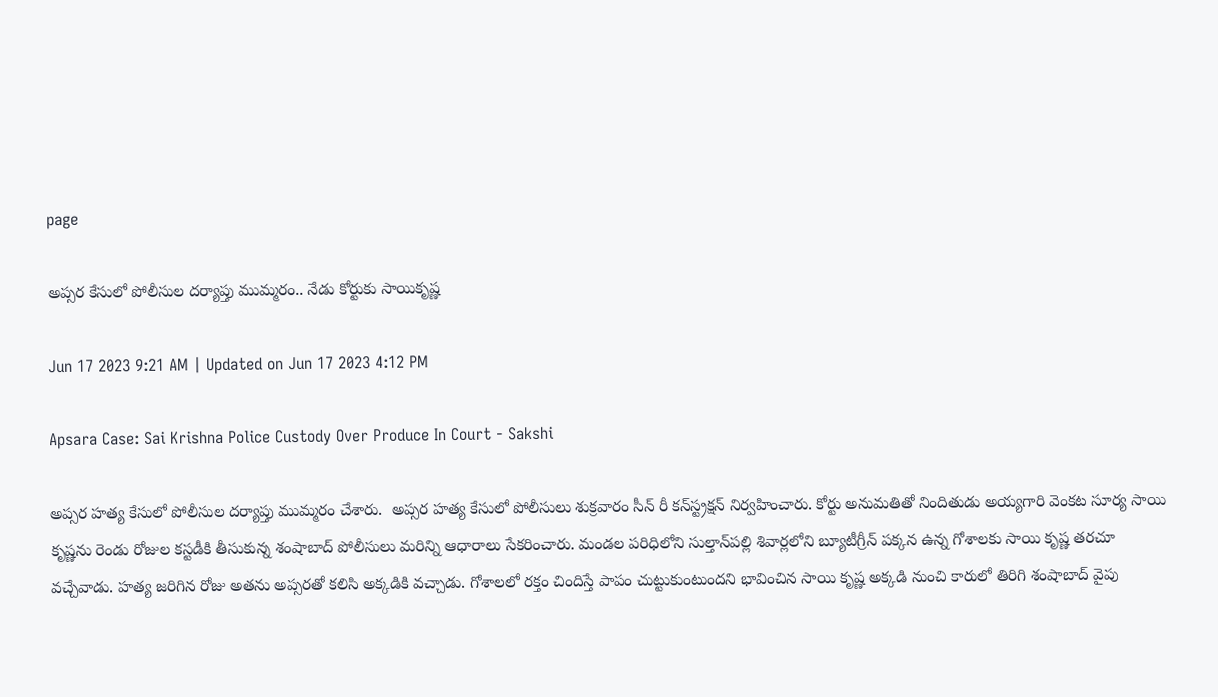page

అప్సర కేసులో పోలీసుల దర్యాప్తు ముమ్మరం.. నేడు కోర్టుకు సాయికృష్ణ

Jun 17 2023 9:21 AM | Updated on Jun 17 2023 4:12 PM

Apsara Case: Sai Krishna Police Custody Over Produce In Court - Sakshi

అప్సర హత్య కేసులో పోలీసుల దర్యాప్తు ముమ్మరం చేశారు.  అప్సర హత్య కేసులో పోలీసులు శుక్రవారం సీన్‌ రీ కన్‌స్ట్రక్షన్‌ నిర్వహించారు. కోర్టు అనుమతితో నిందితుడు అయ్యగారి వెంకట సూర్య సాయి కృష్ణను రెండు రోజుల కస్టడీకి తీసుకున్న శంషాబాద్‌ పోలీసులు మరిన్ని ఆధారాలు సేకరించారు. మండల పరిధిలోని సుల్తాన్‌పల్లి శివార్లలోని బ్యూటీగ్రీన్‌ పక్కన ఉన్న గోశాలకు సాయి కృష్ణ తరచూ వచ్చేవాడు. హత్య జరిగిన రోజు అతను అప్సరతో కలిసి అక్కడికి వచ్చాడు. గోశాలలో రక్తం చిందిస్తే పాపం చుట్టుకుంటుందని భావించిన సాయి కృష్ణ అక్కడి నుంచి కారులో తిరిగి శంషాబాద్‌ వైపు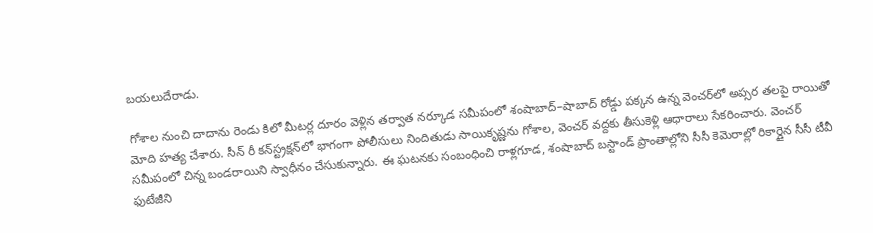బయలుదేరాడు.

గోశాల నుంచి దాదాను రెండు కిలో మీటర్ల దూరం వెళ్లిన తర్వాత నర్కూడ సమీపంలో శంషాబాద్‌–షాబాద్‌ రోడ్డు పక్కన ఉన్న వెంచర్‌లో అప్సర తలపై రాయితో మోది హత్య చేశారు. సీన్‌ రీ కన్‌స్ట్రక్షన్‌లో భాగంగా పోలీసులు నిందితుడు సాయికృష్ణను గోశాల, వెంచర్‌ వద్దకు తీసుకెళ్లి ఆధారాలు సేకరించారు. వెంచర్‌ సమీపంలో చిన్న బండరాయిని స్వాధీనం చేసుకున్నారు. ఈ ఘటనకు సంబంధించి రాళ్లగూడ, శంషాబాద్‌ బస్టాండ్‌ ప్రాంతాల్లోని సీసీ కెమెరాల్లో రికార్డైన సీసీ టీవీ ఫుటేజీని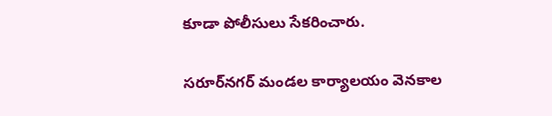కూడా పోలీసులు సేకరించారు.

సరూర్‌నగర్‌ మండల కార్యాలయం వెనకాల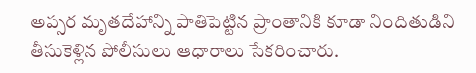అప్సర మృతదేహాన్ని పాతిపెట్టిన ప్రాంతానికి కూడా నిందితుడిని తీసుకెళ్లిన పోలీసులు ఆధారాలు సేకరించారు.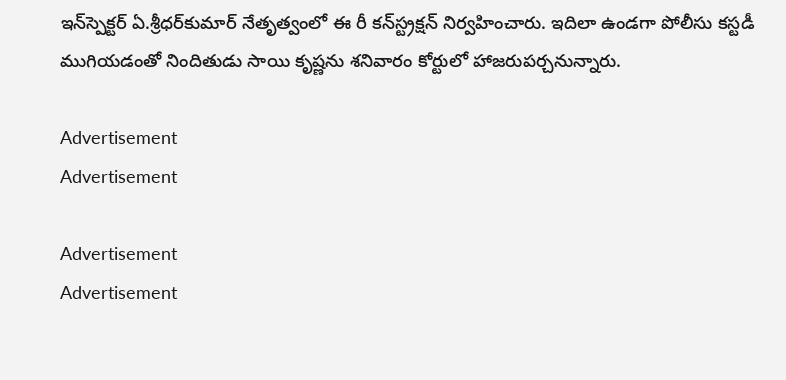ఇన్‌స్పెక్టర్‌ ఏ.శ్రీధర్‌కుమార్‌ నేతృత్వంలో ఈ రీ కన్‌స్ట్రక్షన్‌ నిర్వహించారు. ఇదిలా ఉండగా పోలీసు కస్టడీ ముగియడంతో నిందితుడు సాయి కృష్ణను శనివారం కోర్టులో హాజరుపర్చనున్నారు.

Advertisement
Advertisement

Advertisement
Advertisement